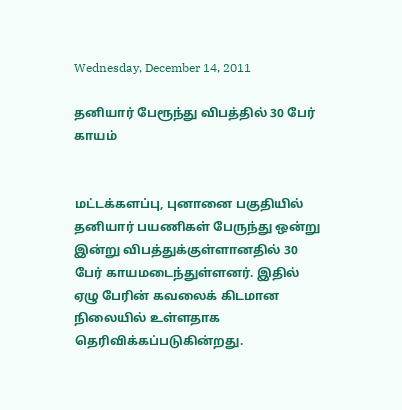Wednesday, December 14, 2011

தனியார் பேரூந்து விபத்தில் 30 பேர் காயம்


மட்டக்களப்பு, புனானை பகுதியில் தனியார் பயணிகள் பேருந்து ஒன்று இன்று விபத்துக்குள்ளானதில் 30 பேர் காயமடைந்துள்ளனர். இதில் ஏழு பேரின் கவலைக் கிடமான நிலையில் உள்ளதாக தெரிவிக்கப்படுகின்றது.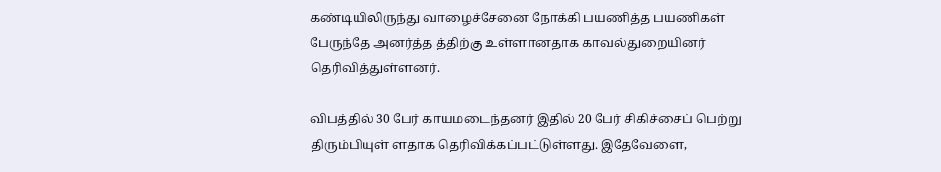கண்டியிலிருந்து வாழைச்சேனை நோக்கி பயணித்த பயணிகள் பேருந்தே அனர்த்த த்திற்கு உள்ளானதாக காவல்துறையினர் தெரிவித்துள்ளனர்.

விபத்தில் 30 பேர் காயமடைந்தனர் இதில் 20 பேர் சிகிச்சைப் பெற்று திரும்பியுள் ளதாக தெரிவிக்கப்பட்டுள்ளது. இதேவேளை,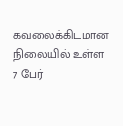கவலைக்கிடமான நிலையில் உள்ள 7 பேர்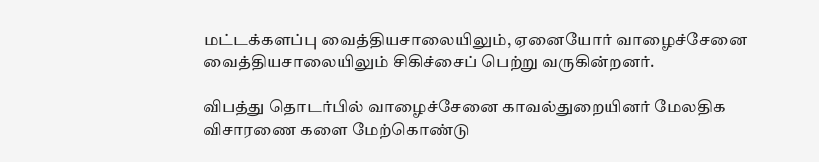மட்டக்களப்பு வைத்தியசாலையிலும், ஏனையோர் வாழைச்சேனை வைத்தியசாலையிலும் சிகிச்சைப் பெற்று வருகின்றனர்.

விபத்து தொடர்பில் வாழைச்சேனை காவல்துறையினர் மேலதிக விசாரணை களை மேற்கொண்டு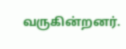வருகின்றனர்.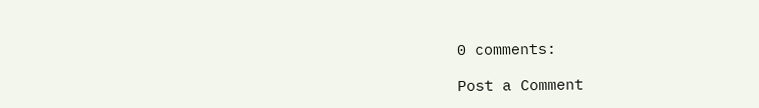0 comments:

Post a Comment